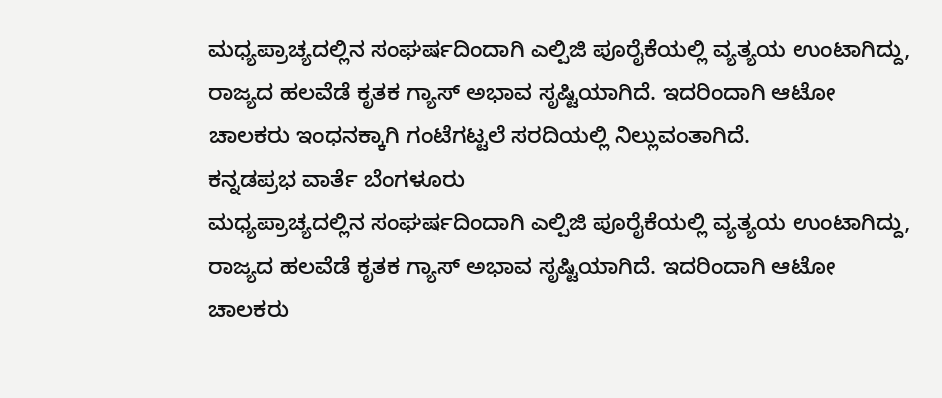ಮಧ್ಯಪ್ರಾಚ್ಯದಲ್ಲಿನ ಸಂಘರ್ಷದಿಂದಾಗಿ ಎಲ್ಪಿಜಿ ಪೂರೈಕೆಯಲ್ಲಿ ವ್ಯತ್ಯಯ ಉಂಟಾಗಿದ್ದು, ರಾಜ್ಯದ ಹಲವೆಡೆ ಕೃತಕ ಗ್ಯಾಸ್ ಅಭಾವ ಸೃಷ್ಟಿಯಾಗಿದೆ. ಇದರಿಂದಾಗಿ ಆಟೋ ಚಾಲಕರು ಇಂಧನಕ್ಕಾಗಿ ಗಂಟೆಗಟ್ಟಲೆ ಸರದಿಯಲ್ಲಿ ನಿಲ್ಲುವಂತಾಗಿದೆ.
ಕನ್ನಡಪ್ರಭ ವಾರ್ತೆ ಬೆಂಗಳೂರು
ಮಧ್ಯಪ್ರಾಚ್ಯದಲ್ಲಿನ ಸಂಘರ್ಷದಿಂದಾಗಿ ಎಲ್ಪಿಜಿ ಪೂರೈಕೆಯಲ್ಲಿ ವ್ಯತ್ಯಯ ಉಂಟಾಗಿದ್ದು, ರಾಜ್ಯದ ಹಲವೆಡೆ ಕೃತಕ ಗ್ಯಾಸ್ ಅಭಾವ ಸೃಷ್ಟಿಯಾಗಿದೆ. ಇದರಿಂದಾಗಿ ಆಟೋ ಚಾಲಕರು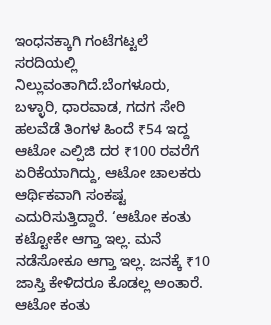ಇಂಧನಕ್ಕಾಗಿ ಗಂಟೆಗಟ್ಟಲೆ ಸರದಿಯಲ್ಲಿ ನಿಲ್ಲುವಂತಾಗಿದೆ.ಬೆಂಗಳೂರು, ಬಳ್ಳಾರಿ, ಧಾರವಾಡ, ಗದಗ ಸೇರಿ ಹಲವೆಡೆ ತಿಂಗಳ ಹಿಂದೆ ₹54 ಇದ್ದ ಆಟೋ ಎಲ್ಪಿಜಿ ದರ ₹100 ರವರೆಗೆ ಏರಿಕೆಯಾಗಿದ್ದು, ಆಟೋ ಚಾಲಕರು ಆರ್ಥಿಕವಾಗಿ ಸಂಕಷ್ಟ ಎದುರಿಸುತ್ತಿದ್ದಾರೆ. ‘ಆಟೋ ಕಂತು ಕಟ್ಟೋಕೇ ಆಗ್ತಾ ಇಲ್ಲ. ಮನೆ ನಡೆಸೋಕೂ ಆಗ್ತಾ ಇಲ್ಲ. ಜನಕ್ಕೆ ₹10 ಜಾಸ್ತಿ ಕೇಳಿದರೂ ಕೊಡಲ್ಲ ಅಂತಾರೆ. ಆಟೋ ಕಂತು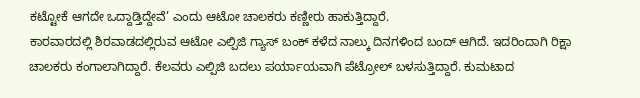ಕಟ್ಟೋಕೆ ಆಗದೇ ಒದ್ದಾಡ್ತಿದ್ದೇವೆ’ ಎಂದು ಆಟೋ ಚಾಲಕರು ಕಣ್ಣೀರು ಹಾಕುತ್ತಿದ್ದಾರೆ.
ಕಾರವಾರದಲ್ಲಿ ಶಿರವಾಡದಲ್ಲಿರುವ ಆಟೋ ಎಲ್ಪಿಜಿ ಗ್ಯಾಸ್ ಬಂಕ್ ಕಳೆದ ನಾಲ್ಕು ದಿನಗಳಿಂದ ಬಂದ್ ಆಗಿದೆ. ಇದರಿಂದಾಗಿ ರಿಕ್ಷಾ ಚಾಲಕರು ಕಂಗಾಲಾಗಿದ್ದಾರೆ. ಕೆಲವರು ಎಲ್ಪಿಜಿ ಬದಲು ಪರ್ಯಾಯವಾಗಿ ಪೆಟ್ರೋಲ್ ಬಳಸುತ್ತಿದ್ದಾರೆ. ಕುಮಟಾದ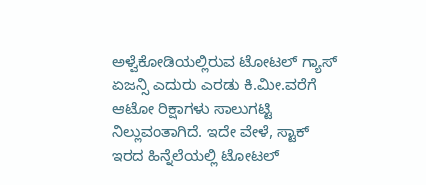ಅಳ್ವೆಕೋಡಿಯಲ್ಲಿರುವ ಟೋಟಲ್ ಗ್ಯಾಸ್ ಏಜನ್ಸಿ ಎದುರು ಎರಡು ಕಿ.ಮೀ.ವರೆಗೆ ಆಟೋ ರಿಕ್ಷಾಗಳು ಸಾಲುಗಟ್ಟಿ ನಿಲ್ಲುವಂತಾಗಿದೆ. ಇದೇ ವೇಳೆ, ಸ್ಟಾಕ್ ಇರದ ಹಿನ್ನೆಲೆಯಲ್ಲಿ ಟೋಟಲ್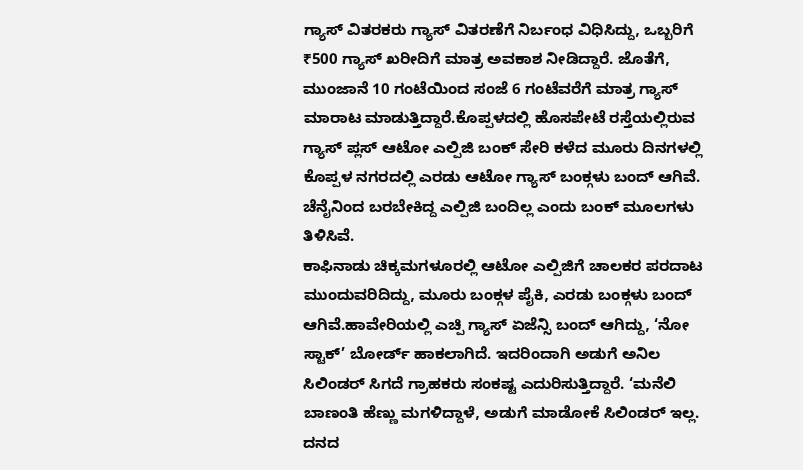ಗ್ಯಾಸ್ ವಿತರಕರು ಗ್ಯಾಸ್ ವಿತರಣೆಗೆ ನಿರ್ಬಂಧ ವಿಧಿಸಿದ್ದು, ಒಬ್ಬರಿಗೆ ₹500 ಗ್ಯಾಸ್ ಖರೀದಿಗೆ ಮಾತ್ರ ಅವಕಾಶ ನೀಡಿದ್ದಾರೆ. ಜೊತೆಗೆ, ಮುಂಜಾನೆ 10 ಗಂಟೆಯಿಂದ ಸಂಜೆ 6 ಗಂಟೆವರೆಗೆ ಮಾತ್ರ ಗ್ಯಾಸ್ ಮಾರಾಟ ಮಾಡುತ್ತಿದ್ದಾರೆ.ಕೊಪ್ಪಳದಲ್ಲಿ ಹೊಸಪೇಟೆ ರಸ್ತೆಯಲ್ಲಿರುವ ಗ್ಯಾಸ್ ಪ್ಲಸ್ ಆಟೋ ಎಲ್ಪಿಜಿ ಬಂಕ್ ಸೇರಿ ಕಳೆದ ಮೂರು ದಿನಗಳಲ್ಲಿ ಕೊಪ್ಪಳ ನಗರದಲ್ಲಿ ಎರಡು ಆಟೋ ಗ್ಯಾಸ್ ಬಂಕ್ಗಳು ಬಂದ್ ಆಗಿವೆ. ಚೆನೈನಿಂದ ಬರಬೇಕಿದ್ದ ಎಲ್ಪಿಜಿ ಬಂದಿಲ್ಲ ಎಂದು ಬಂಕ್ ಮೂಲಗಳು ತಿಳಿಸಿವೆ.
ಕಾಫಿನಾಡು ಚಿಕ್ಕಮಗಳೂರಲ್ಲಿ ಆಟೋ ಎಲ್ಪಿಜಿಗೆ ಚಾಲಕರ ಪರದಾಟ ಮುಂದುವರಿದಿದ್ದು, ಮೂರು ಬಂಕ್ಗಳ ಪೈಕಿ, ಎರಡು ಬಂಕ್ಗಳು ಬಂದ್ ಆಗಿವೆ.ಹಾವೇರಿಯಲ್ಲಿ ಎಚ್ಪಿ ಗ್ಯಾಸ್ ಏಜೆನ್ಸಿ ಬಂದ್ ಆಗಿದ್ದು, ‘ನೋ ಸ್ಟಾಕ್’ ಬೋರ್ಡ್ ಹಾಕಲಾಗಿದೆ. ಇದರಿಂದಾಗಿ ಅಡುಗೆ ಅನಿಲ ಸಿಲಿಂಡರ್ ಸಿಗದೆ ಗ್ರಾಹಕರು ಸಂಕಷ್ಟ ಎದುರಿಸುತ್ತಿದ್ದಾರೆ. ‘ಮನೆಲಿ ಬಾಣಂತಿ ಹೆಣ್ಣು ಮಗಳಿದ್ದಾಳೆ, ಅಡುಗೆ ಮಾಡೋಕೆ ಸಿಲಿಂಡರ್ ಇಲ್ಲ. ದನದ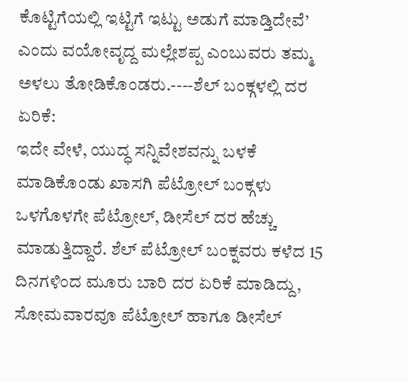ಕೊಟ್ಟಿಗೆಯಲ್ಲಿ ಇಟ್ಟಿಗೆ ಇಟ್ಟು ಅಡುಗೆ ಮಾಡ್ತಿದೇವೆ’ ಎಂದು ವಯೋವೃದ್ದ ಮಲ್ಲೇಶಪ್ಪ ಎಂಬುವರು ತಮ್ಮ ಅಳಲು ತೋಡಿಕೊಂಡರು.----ಶೆಲ್ ಬಂಕ್ಗಳಲ್ಲಿ ದರ ಏರಿಕೆ:
ಇದೇ ವೇಳೆ, ಯುದ್ಧ ಸನ್ನಿವೇಶವನ್ನು ಬಳಕೆ ಮಾಡಿಕೊಂಡು ಖಾಸಗಿ ಪೆಟ್ರೋಲ್ ಬಂಕ್ಗಳು ಒಳಗೊಳಗೇ ಪೆಟ್ರೋಲ್, ಡೀಸೆಲ್ ದರ ಹೆಚ್ಚು ಮಾಡುತ್ತಿದ್ದಾರೆ. ಶೆಲ್ ಪೆಟ್ರೋಲ್ ಬಂಕ್ನವರು ಕಳೆದ 15 ದಿನಗಳಿಂದ ಮೂರು ಬಾರಿ ದರ ಏರಿಕೆ ಮಾಡಿದ್ದು, ಸೋಮವಾರವೂ ಪೆಟ್ರೋಲ್ ಹಾಗೂ ಡೀಸೆಲ್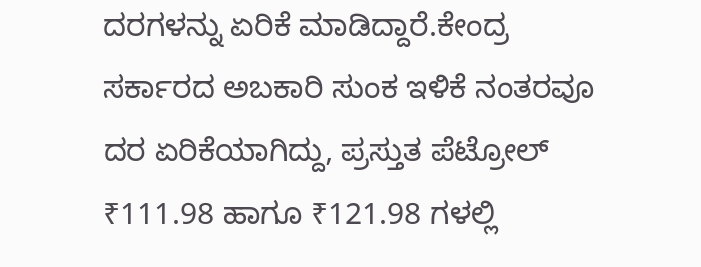ದರಗಳನ್ನು ಏರಿಕೆ ಮಾಡಿದ್ದಾರೆ.ಕೇಂದ್ರ ಸರ್ಕಾರದ ಅಬಕಾರಿ ಸುಂಕ ಇಳಿಕೆ ನಂತರವೂ ದರ ಏರಿಕೆಯಾಗಿದ್ದು, ಪ್ರಸ್ತುತ ಪೆಟ್ರೋಲ್ ₹111.98 ಹಾಗೂ ₹121.98 ಗಳಲ್ಲಿ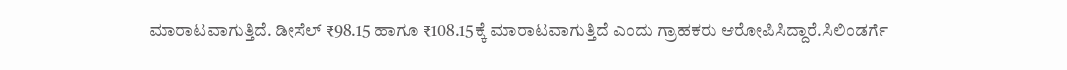ಮಾರಾಟವಾಗುತ್ತಿದೆ. ಡೀಸೆಲ್ ₹98.15 ಹಾಗೂ ₹108.15ಕ್ಕೆ ಮಾರಾಟವಾಗುತ್ತಿದೆ ಎಂದು ಗ್ರಾಹಕರು ಆರೋಪಿಸಿದ್ದಾರೆ.ಸಿಲಿಂಡರ್ಗೆ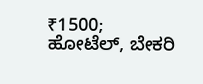₹1500; ಹೋಟೆಲ್, ಬೇಕರಿ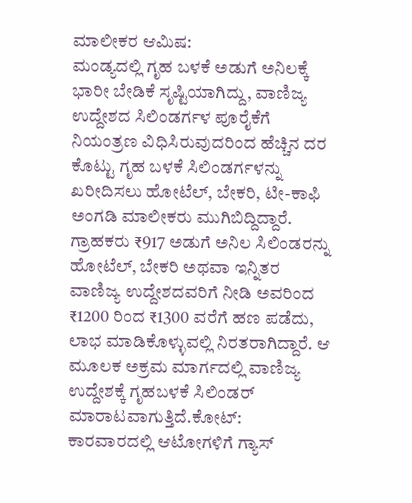ಮಾಲೀಕರ ಆಮಿಷ:
ಮಂಡ್ಯದಲ್ಲಿ ಗೃಹ ಬಳಕೆ ಅಡುಗೆ ಅನಿಲಕ್ಕೆ ಭಾರೀ ಬೇಡಿಕೆ ಸೃಷ್ಟಿಯಾಗಿದ್ದು, ವಾಣಿಜ್ಯ ಉದ್ದೇಶದ ಸಿಲಿಂಡರ್ಗಳ ಪೂರೈಕೆಗೆ ನಿಯಂತ್ರಣ ವಿಧಿಸಿರುವುದರಿಂದ ಹೆಚ್ಚಿನ ದರ ಕೊಟ್ಟು ಗೃಹ ಬಳಕೆ ಸಿಲಿಂಡರ್ಗಳನ್ನು ಖರೀದಿಸಲು ಹೋಟೆಲ್, ಬೇಕರಿ, ಟೀ-ಕಾಫಿ ಅಂಗಡಿ ಮಾಲೀಕರು ಮುಗಿಬಿದ್ದಿದ್ದಾರೆ. ಗ್ರಾಹಕರು ₹917 ಅಡುಗೆ ಅನಿಲ ಸಿಲಿಂಡರನ್ನು ಹೋಟೆಲ್, ಬೇಕರಿ ಅಥವಾ ಇನ್ನಿತರ ವಾಣಿಜ್ಯ ಉದ್ದೇಶದವರಿಗೆ ನೀಡಿ ಅವರಿಂದ ₹1200 ರಿಂದ ₹1300 ವರೆಗೆ ಹಣ ಪಡೆದು, ಲಾಭ ಮಾಡಿಕೊಳ್ಳುವಲ್ಲಿ ನಿರತರಾಗಿದ್ದಾರೆ. ಆ ಮೂಲಕ ಅಕ್ರಮ ಮಾರ್ಗದಲ್ಲಿ ವಾಣಿಜ್ಯ ಉದ್ದೇಶಕ್ಕೆ ಗೃಹಬಳಕೆ ಸಿಲಿಂಡರ್ ಮಾರಾಟವಾಗುತ್ತಿದೆ.ಕೋಟ್:
ಕಾರವಾರದಲ್ಲಿ ಆಟೋಗಳಿಗೆ ಗ್ಯಾಸ್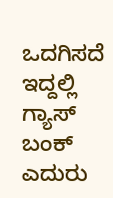ಒದಗಿಸದೆ ಇದ್ದಲ್ಲಿ ಗ್ಯಾಸ್ ಬಂಕ್ ಎದುರು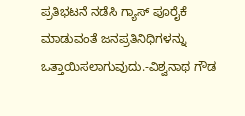ಪ್ರತಿಭಟನೆ ನಡೆಸಿ ಗ್ಯಾಸ್ ಪೂರೈಕೆ ಮಾಡುವಂತೆ ಜನಪ್ರತಿನಿಧಿಗಳನ್ನು ಒತ್ತಾಯಿಸಲಾಗುವುದು.-ವಿಶ್ವನಾಥ ಗೌಡ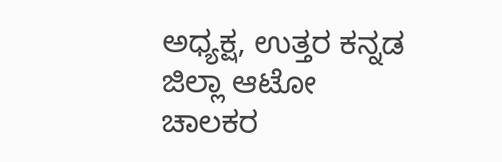ಅಧ್ಯಕ್ಷ, ಉತ್ತರ ಕನ್ನಡ ಜಿಲ್ಲಾ ಆಟೋ ಚಾಲಕರ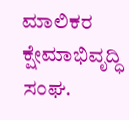ಮಾಲಿಕರ ಕ್ಷೇಮಾಭಿವೃದ್ಧಿ ಸಂಘ.